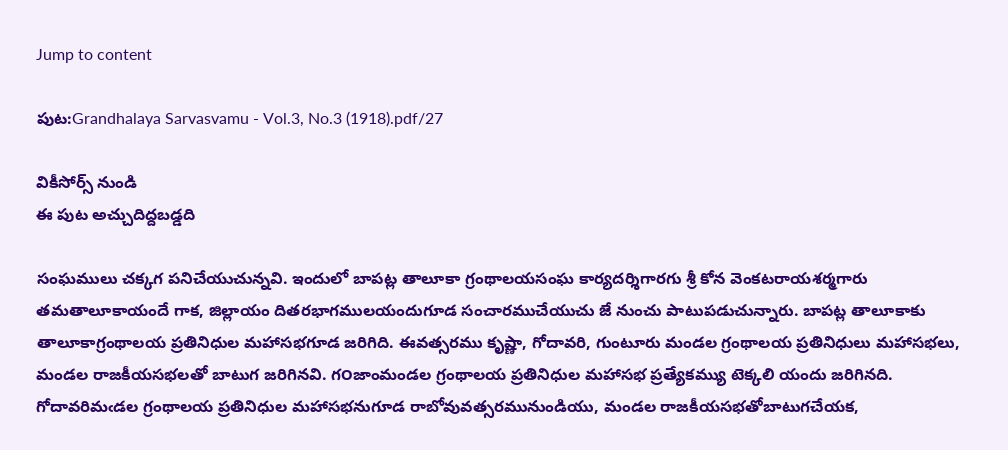Jump to content

పుట:Grandhalaya Sarvasvamu - Vol.3, No.3 (1918).pdf/27

వికీసోర్స్ నుండి
ఈ పుట అచ్చుదిద్దబడ్డది

సంఘములు చక్కగ పనిచేయుచున్నవి. ఇందులో బాపట్ల తాలూకా గ్రంథాలయసంఘ కార్యదర్శిగారగు శ్రీ కోన వెంకటరాయశర్మగారు తమతాలూకాయందే గాక, జిల్లాయం దితరభాగములయందుగూడ సంచారముచేయుచు జే నుంచు పాటుపడుచున్నారు. బాపట్ల తాలూకాకు తాలూకాగ్రంథాలయ ప్రతినిధుల మహాసభగూడ జరిగిది. ఈవత్సరము కృష్ణా, గోదావరి, గుంటూరు మండల గ్రంథాలయ ప్రతినిధులు మహాసభలు, మండల రాజకీయసభలతో బాటుగ జరిగినవి. గ౦జాంమండల గ్రంథాలయ ప్రతినిధుల మహాసభ ప్రత్యేకమ్యు టెక్కలి యందు జరిగినది. గోదావరిమఁడల గ్రంథాలయ ప్రతినిధుల మహాసభనుగూడ రాబోవువత్సరమునుండియు, మండల రాజకీయసభతోబాటుగచేయక,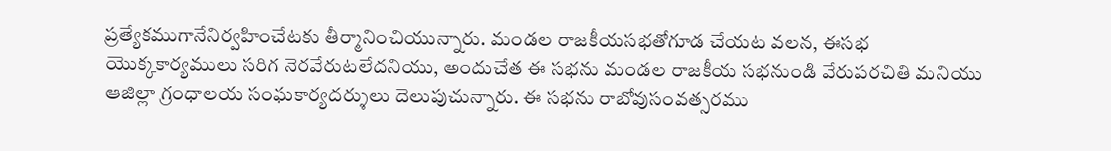ప్రత్యేకముగానేనిర్వహించేటకు తీర్మానించియున్నారు. మండల రాజకీయసభతోగూడ చేయట వలన, ఈసభ యొక్కకార్యములు సరిగ నెరవేరుటలేదనియు, అందుచేత ఈ సభను మండల రాజకీయ సభనుండి వేరుపరచితి మనియు ఆజిల్లా గ్రంధాలయ సంఘకార్యదర్శులు దెలుపుచున్నారు. ఈ సభను రాబోవుసంవత్సరము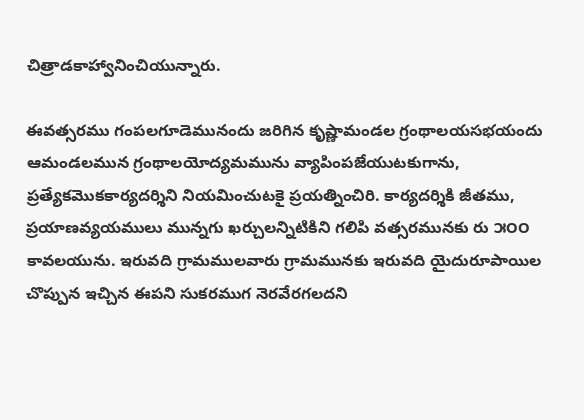చిత్రాడకాహ్వానించియున్నారు.

ఈవత్సరము గంపలగూడెమునందు జరిగిన కృష్ణామండల గ్రంథాలయసభయందు ఆమండలమున గ్రంథాలయోద్యమమును వ్యాపింపజేయుటకుగాను, ప్రత్యేకమొకకార్యదర్శిని నియమించుటకై ప్రయత్నించిరి. కార్యదర్శికి జీతము, ప్రయాణవ్యయములు మున్నగు ఖర్చులన్నిటికిని గలిపి వత్సరమునకు రు ౫౦౦ కావలయును. ఇరువది గ్రామములవారు గ్రామమునకు ఇరువది యైదురూపాయిల చొప్పున ఇచ్చిన ఈపని సుకరముగ నెరవేరగలదని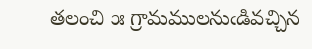తలంచి ౫ గ్రామములనుఁడివచ్చిన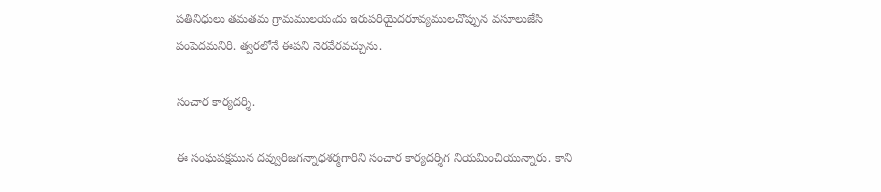పతినిధులు తమతమ గ్రామములయఁదు ఇరుపరియైదరూవ్యములచొప్పున వసూలుజేసి పంపెదమనిరి. త్వరలోనే ఈపని నెరవేరవచ్చును.

సంచార కార్యదర్శి.

ఈ సంఘపక్షమున దవ్వురిజగన్నాధశర్మగారిని సంచార కార్యదర్శిగ నియమించియున్నారు. కాని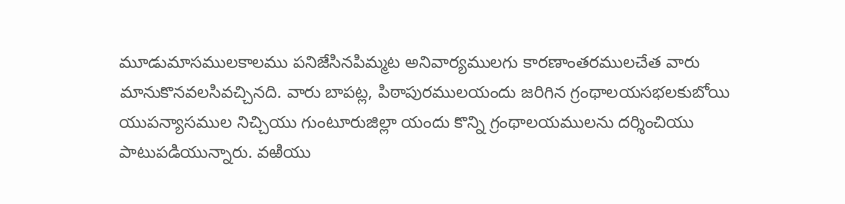మూడుమాసములకాలము పనిజేసినపిమ్మట అనివార్యములగు కారణాంతరములచేత వారు మానుకొనవలసివచ్చినది. వారు బాపట్ల, పిఠాపురములయందు జరిగిన గ్రంథాలయసభలకుబోయి యుపన్యాసముల నిచ్చియు గుంటూరుజిల్లా యందు కొన్ని గ్రంథాలయములను దర్శించియు పాటుపడియున్నారు. వఱియు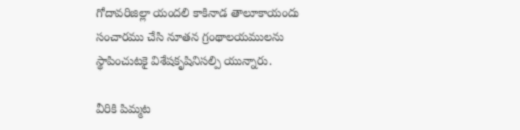గోదావరిజిల్లా యందలి కాకినాడ తాలూకాయందు సంచారము చేసి నూతన గ్రంథాలయములను స్థాపించుటకై విశేషకృషినిసల్పి యున్నారు.

వీరికి పిమ్మట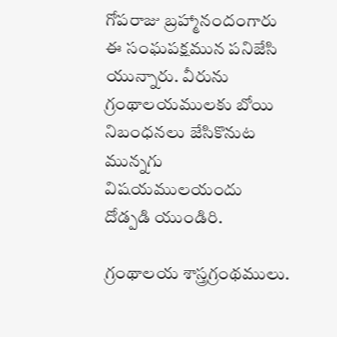గోపరాజు బ్రహ్మానందంగారు ఈ సంఘపక్షమున పనిజేసి యున్నారు. వీరును గ్రంథాలయములకు బోయి నిబంధనలు జేసికొనుట మున్నగు విషయములయందు దోడ్పడి యుండిరి.

గ్రంథాలయ శాస్త్రగ్రంథములు.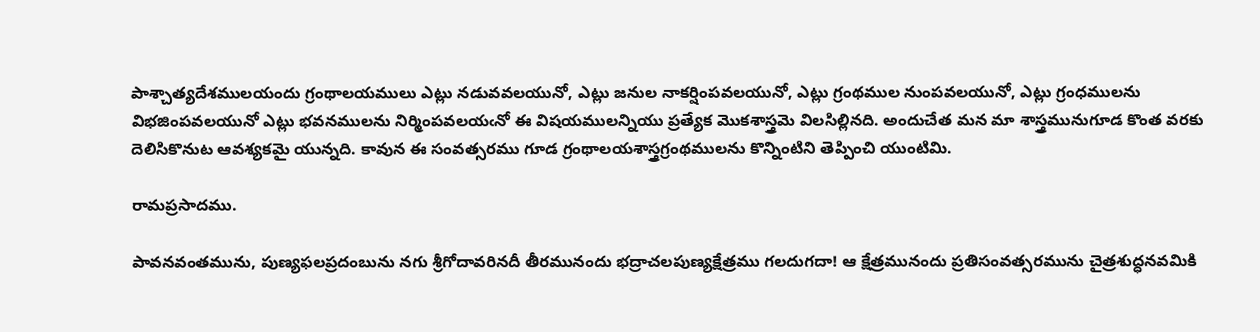పాశ్చాత్యదేశములయందు గ్రంథాలయములు ఎట్లు నడువవలయునో, ఎట్లు జనుల నాకర్షింపవలయునో, ఎట్లు గ్రంథముల నుంపవలయునో, ఎట్లు గ్రంధములను విభజింపవలయునో ఎట్లు భవనములను నిర్మింపవలయఁనో ఈ విషయములన్నియు ప్రత్యేక మొకశాస్త్రమె విలసిల్లినది. అందుచేత మన మా శాస్త్రమునుగూడ కొంత వరకు దెలిసికొనుట ఆవశ్యకమై యున్నది. కావున ఈ సంవత్సరము గూడ గ్రంథాలయశాస్త్రగ్రంథములను కొన్నింటిని తెప్పించి యుంటిమి.

రామప్రసాదము.

పావనవంతమును, పుణ్యఫలప్రదంబును నగు శ్రీగోదావరినదీ తీరమునందు భద్రాచలపుణ్యక్షేత్రము గలదుగదా! ఆ క్షేత్రమునందు ప్రతిసంవత్సరమును చైత్రశుద్ధనవమికి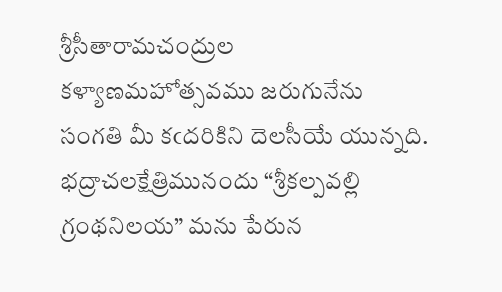శ్రీసీతారామచంద్రుల కళ్యాణమహోత్సవము జరుగునేను సంగతి మీ కఁదరికిని దెలసీయే యున్నది. భద్రాచలక్షేత్రిమునందు “శ్రీకల్పవల్లి గ్రంథనిలయ” మను పేరున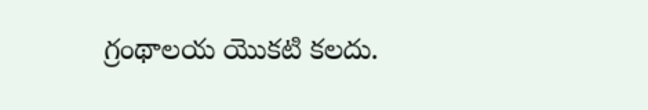గ్రంథాలయ యొకటి కలదు.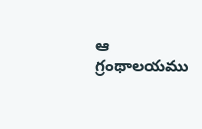ఆ గ్రంథాలయము